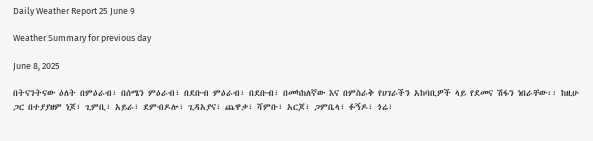Daily Weather Report 25 June 9

Weather Summary for previous day

June 8, 2025

በትናንትናው ዕለት በምዕራብ፣ በሰሜን ምዕራብ፣ በደቡብ ምዕራብ፣ በደቡብ፣ በመካከለኛው እና በምስራቅ የሀገራችን አከባቢዎች ላይ የደመና ሽፋን ነበራቸው፡፡ ከዚሁ ጋር በተያያዘም ነጆ፣ ጊምቢ፣ አይራ፣ ደምብዶሎ፣ ጊዳአያና፣ ጨዋቃ፣ ሻምቡ፣ አርጆ፣ ጋምቤላ፣ ፉኝዶ፣ ጎሬ፣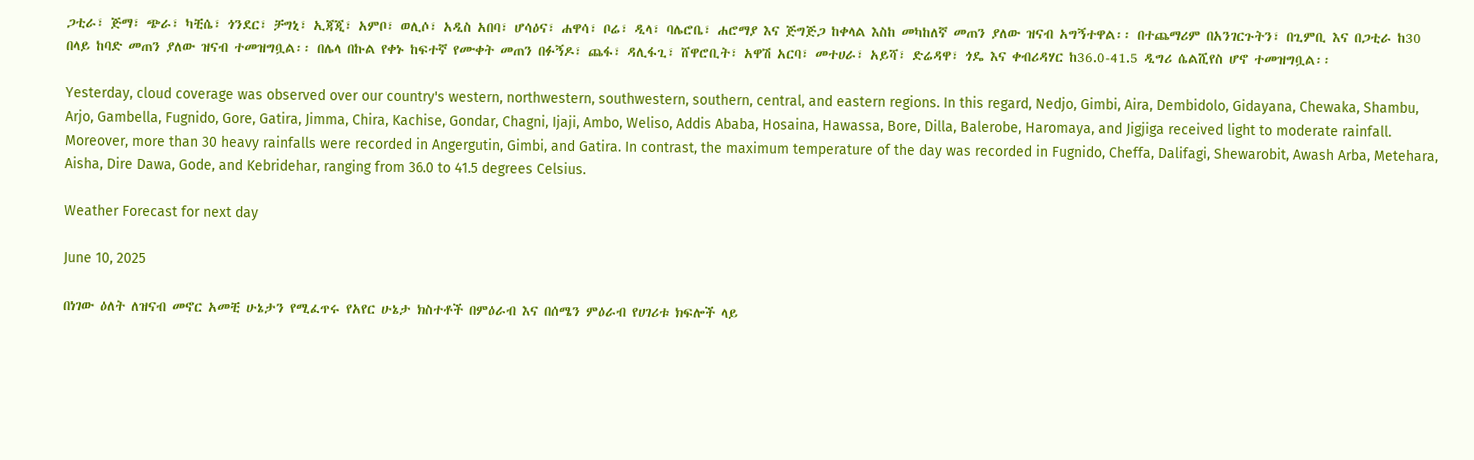ጋቲራ፣ ጅማ፣ ጭራ፣ ካቺሴ፣ ጎንደር፣ ቻግኒ፣ ኢጃጂ፣ አምቦ፣ ወሊሶ፣ አዲስ አበባ፣ ሆሳዕና፣ ሐዋሳ፣ ቦሬ፣ ዲላ፣ ባሌሮቤ፣ ሐሮማያ እና ጅግጅጋ ከቀላል እስከ መካከለኛ መጠን ያለው ዝናብ አግኝተዋል፡፡ በተጨማሪም በአንገርጉትን፣ በጊምቢ እና በጋቲራ ከ30 በላይ ከባድ መጠን ያለው ዝናብ ተመዝግቧል፡፡ በሌላ በኩል የቀኑ ከፍተኛ የሙቀት መጠን በፉኝዶ፣ ጨፋ፣ ዳሊፋጊ፣ ሸዋሮቢት፣ አዋሽ አርባ፣ መተሀራ፣ አይሻ፣ ድሬዳዋ፣ ጎዴ እና ቀብሪዳሃር ከ36.0-41.5 ዲግሪ ሴልሺየስ ሆኖ ተመዝግቧል፡፡

Yesterday, cloud coverage was observed over our country's western, northwestern, southwestern, southern, central, and eastern regions. In this regard, Nedjo, Gimbi, Aira, Dembidolo, Gidayana, Chewaka, Shambu, Arjo, Gambella, Fugnido, Gore, Gatira, Jimma, Chira, Kachise, Gondar, Chagni, Ijaji, Ambo, Weliso, Addis Ababa, Hosaina, Hawassa, Bore, Dilla, Balerobe, Haromaya, and Jigjiga received light to moderate rainfall. Moreover, more than 30 heavy rainfalls were recorded in Angergutin, Gimbi, and Gatira. In contrast, the maximum temperature of the day was recorded in Fugnido, Cheffa, Dalifagi, Shewarobit, Awash Arba, Metehara, Aisha, Dire Dawa, Gode, and Kebridehar, ranging from 36.0 to 41.5 degrees Celsius.

Weather Forecast for next day

June 10, 2025

በነገው ዕለት ለዝናብ መኖር አመቺ ሁኔታን የሚፈጥሩ የአየር ሁኔታ ክስተቶች በምዕራብ እና በሰሜን ምዕራብ የሀገሪቱ ክፍሎች ላይ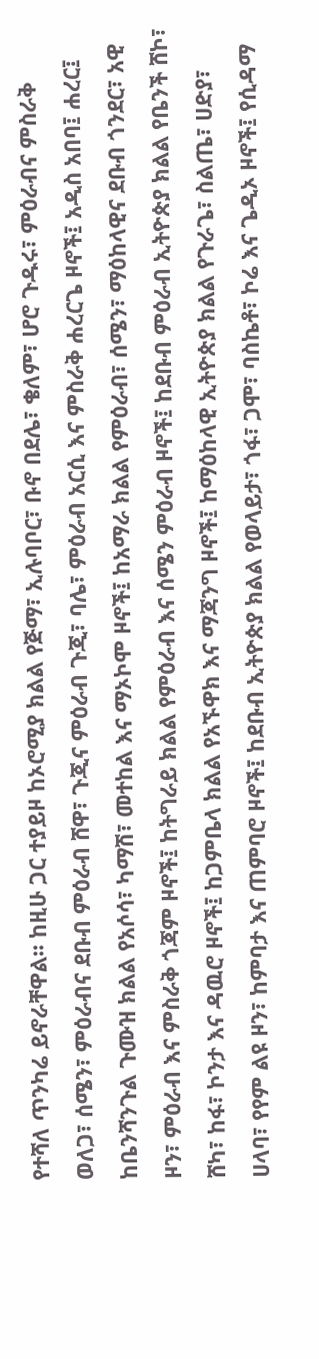የተሻለ ጥንካሬ ይኖራቸዋል፡፡ ከዚሁ ጋር ተያይዞ ከኦሮሚያ ክልል የጅማ፣ ኢሉባቦር፣ ቡኖ በደሌ፣ ቄለም፣ ሆሮ ጉዱሩ፣ ምዕራብና ምስራቅ ወለጋ፣ ሰሜን፣ ምዕራብና ደቡብ ምዕራብ ሸዋ፣ ጉጂና ምዕራብ ጉጂ፣ ባሌ፣ ምዕራብ አርሲ እና ምስራቅ ሐረርጌ ዞኖች፤ አዲስ አበባ፤ ሐረር፤ ከቤንሻንጉል ጉሙዝ ክልል የአሶሳ፣ ካማሽ፣ መተከል እና ማኦኮሞ ዞኖች፤ ከአማራ ክልል የምዕራብ፣ ሰሜን፣ ማዕከላዊና ደቡብ ጎንደር፣ አዊ ዞን፣ ምዕራብ እና ምስራቅ ጎጃም ዞኖች፤ ከትግራይ ክልል የምዕራብ እና ሰሜን ምዕራብ ዞኖች፤ ከደቡብ ምዕራብ ኢትዮጵያ ክልል የቤንች ሸኮ፣ ሸካ፣ ከፋ፣ ኮንታ እና ዳዉሮ ዞኖች፤ ከጋምቤላ ክልል የአኙዋክ እና ማጃንግ ዞኖች፤ ከማዕከላዊ ኢትዮጵያ ክልል የጉራጌ፣ ስልጤ፣ ሀድያ፣ ሀላባ፣ የየም ልዩ ዞን፣ ከምባታ እና ጠምባሮ ዞኖች፤ ከደቡብ ኢትዮጵያ ክልል የወላይታ፣ ጎፋ፣ ጋሞ፣ ባስኬቶ፣ ኮሬ እና ጌዲኦ ዞኖች፤ የሲዳማ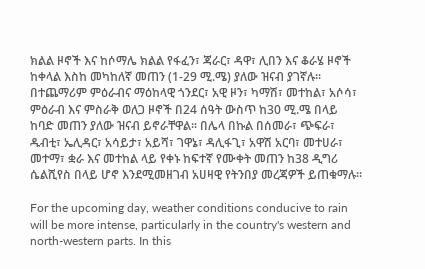ክልል ዞኖች እና ከሶማሌ ክልል የፋፈን፣ ጃራር፣ ዳዋ፣ ሊበን እና ቆራሄ ዞኖች ከቀላል እስከ መካከለኛ መጠን (1-29 ሚ.ሜ) ያለው ዝናብ ያገኛሉ፡፡ በተጨማሪም ምዕራብና ማዕከላዊ ጎንደር፣ አዊ ዞን፣ ካማሽ፣ መተከል፣ አሶሳ፣ ምዕራብ እና ምስራቅ ወለጋ ዞኖች በ24 ሰዓት ውስጥ ከ30 ሚ.ሜ በላይ ከባድ መጠን ያለው ዝናብ ይኖራቸዋል፡፡ በሌላ በኩል በሰመራ፣ ጭፍራ፣ ዱብቲ፣ ኤሊዳር፣ አሳይታ፣ አይሻ፣ ገዋኔ፣ ዳሊፋጊ፣ አዋሽ አርባ፣ መተሀራ፣ መተማ፣ ቋራ እና መተከል ላይ የቀኑ ከፍተኛ የሙቀት መጠን ከ38 ዲግሪ ሴልሺየስ በላይ ሆኖ እንደሚመዘገብ አሀዛዊ የትንበያ መረጃዎች ይጠቁማሉ፡፡

For the upcoming day, weather conditions conducive to rain will be more intense, particularly in the country's western and north-western parts. In this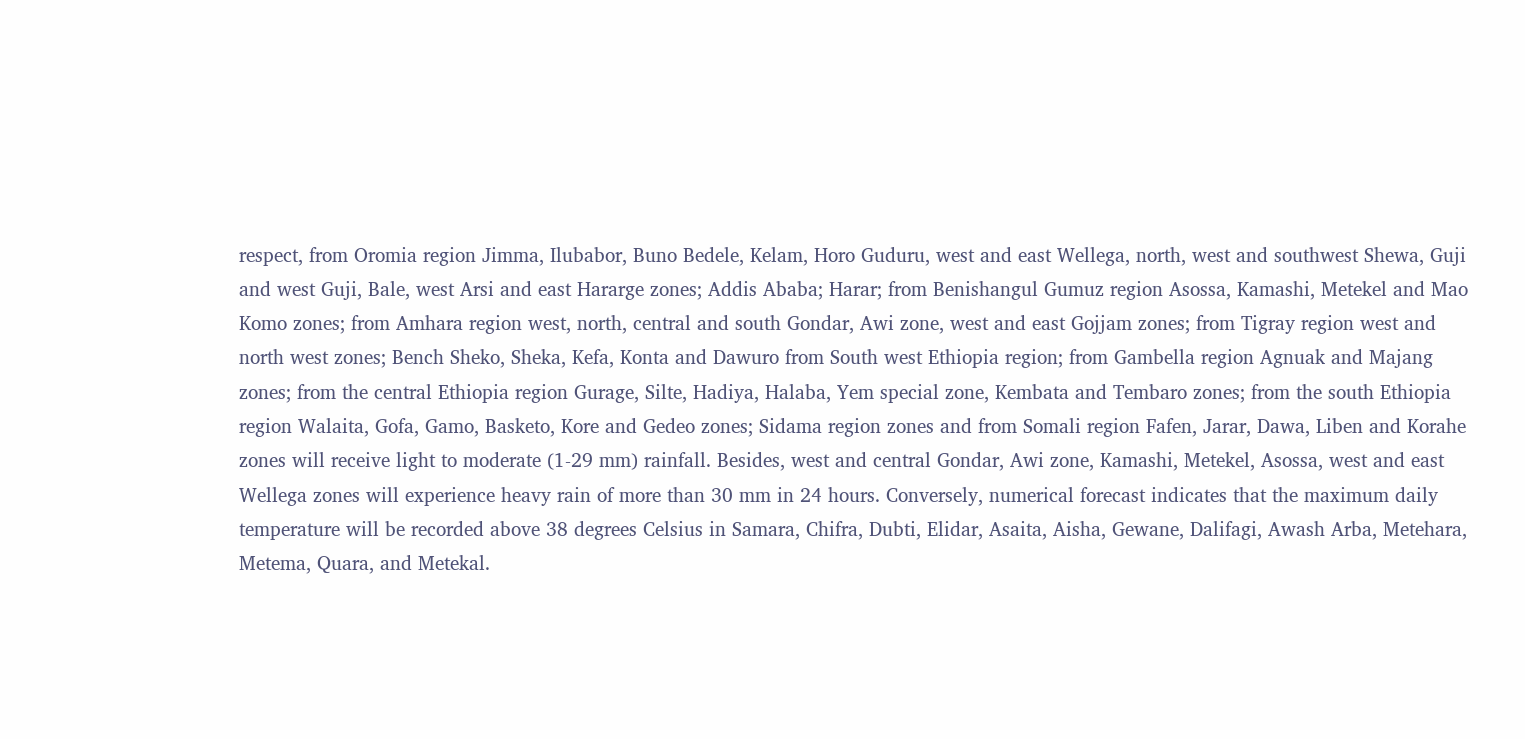respect, from Oromia region Jimma, Ilubabor, Buno Bedele, Kelam, Horo Guduru, west and east Wellega, north, west and southwest Shewa, Guji and west Guji, Bale, west Arsi and east Hararge zones; Addis Ababa; Harar; from Benishangul Gumuz region Asossa, Kamashi, Metekel and Mao Komo zones; from Amhara region west, north, central and south Gondar, Awi zone, west and east Gojjam zones; from Tigray region west and north west zones; Bench Sheko, Sheka, Kefa, Konta and Dawuro from South west Ethiopia region; from Gambella region Agnuak and Majang zones; from the central Ethiopia region Gurage, Silte, Hadiya, Halaba, Yem special zone, Kembata and Tembaro zones; from the south Ethiopia region Walaita, Gofa, Gamo, Basketo, Kore and Gedeo zones; Sidama region zones and from Somali region Fafen, Jarar, Dawa, Liben and Korahe zones will receive light to moderate (1-29 mm) rainfall. Besides, west and central Gondar, Awi zone, Kamashi, Metekel, Asossa, west and east Wellega zones will experience heavy rain of more than 30 mm in 24 hours. Conversely, numerical forecast indicates that the maximum daily temperature will be recorded above 38 degrees Celsius in Samara, Chifra, Dubti, Elidar, Asaita, Aisha, Gewane, Dalifagi, Awash Arba, Metehara, Metema, Quara, and Metekal.